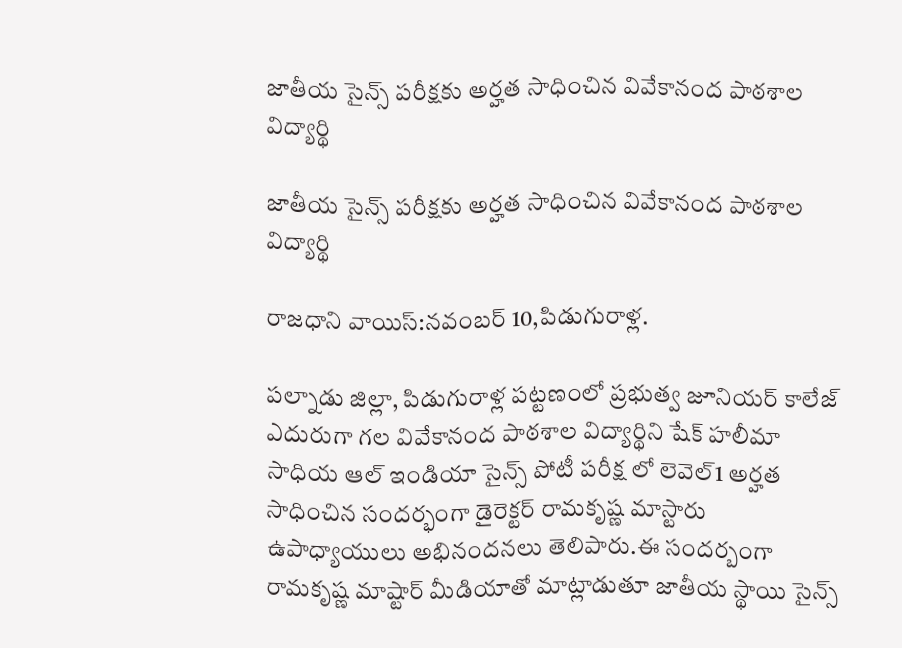జాతీయ సైన్స్ పరీక్షకు అర్హత సాధించిన వివేకానంద పాఠశాల విద్యార్థి

జాతీయ సైన్స్ పరీక్షకు అర్హత సాధించిన వివేకానంద పాఠశాల విద్యార్థి

రాజధాని వాయిస్:నవంబర్ 10,పిడుగురాళ్ల.

పల్నాడు జిల్లా, పిడుగురాళ్ల పట్టణంలో ప్రభుత్వ జూనియర్ కాలేజ్ ఎదురుగా గల వివేకానంద పాఠశాల విద్యార్థిని షేక్ హలీమా సాధియ ఆల్ ఇండియా సైన్స్ పోటీ పరీక్ష లో లెవెల్1 అర్హత సాధించిన సందర్భంగా డైరెక్టర్ రామకృష్ణ మాస్టారు ఉపాధ్యాయులు అభినందనలు తెలిపారు.ఈ సందర్బంగా రామకృష్ణ మాష్టార్ మీడియాతో మాట్లాడుతూ జాతీయ స్థాయి సైన్స్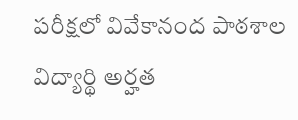పరీక్షలో వివేకానంద పాఠశాల విద్యార్థి అర్హత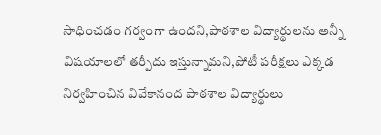సాధించడం గర్వంగా ఉందని,పాఠశాల విద్యార్థులను అన్నీ విషయాలలో తర్పీదు ఇస్తున్నామని,పోటీ పరీక్షలు ఎక్కడ నిర్వహించిన వివేకానంద పాఠశాల విద్యార్థులు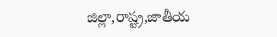జిల్లా,రాష్ట్ర,జాతీయ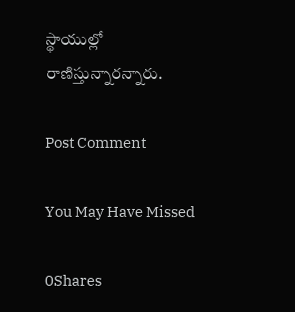స్థాయుల్లో రాణిస్తున్నారన్నారు.

Post Comment

You May Have Missed

0Shares